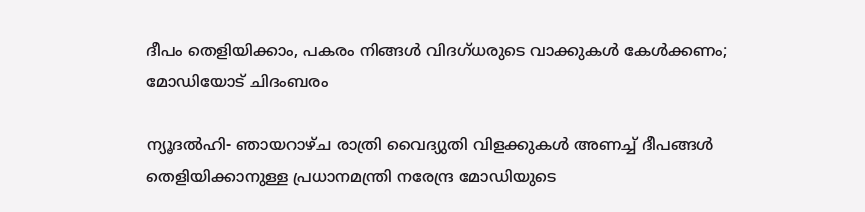ദീപം തെളിയിക്കാം, പകരം നിങ്ങള്‍ വിദഗ്ധരുടെ വാക്കുകള്‍ കേള്‍ക്കണം; മോഡിയോട് ചിദംബരം

ന്യൂദല്‍ഹി- ഞായറാഴ്ച രാത്രി വൈദ്യുതി വിളക്കുകള്‍ അണച്ച് ദീപങ്ങള്‍ തെളിയിക്കാനുള്ള പ്രധാനമന്ത്രി നരേന്ദ്ര മോഡിയുടെ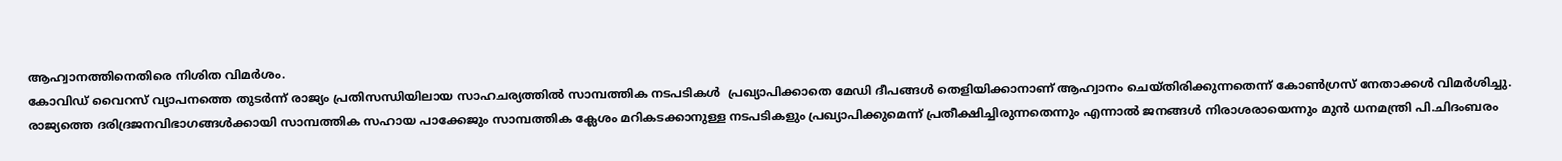ആഹ്വാനത്തിനെതിരെ നിശിത വിമര്‍ശം.
കോവിഡ് വൈറസ് വ്യാപനത്തെ തുടര്‍ന്ന് രാജ്യം പ്രതിസന്ധിയിലായ സാഹചര്യത്തില്‍ സാമ്പത്തിക നടപടികള്‍  പ്രഖ്യാപിക്കാതെ മേഡി ദീപങ്ങള്‍ തെളിയിക്കാനാണ് ആഹ്വാനം ചെയ്തിരിക്കുന്നതെന്ന് കോണ്‍ഗ്രസ് നേതാക്കള്‍ വിമര്‍ശിച്ചു.
രാജ്യത്തെ ദരിദ്രജനവിഭാഗങ്ങള്‍ക്കായി സാമ്പത്തിക സഹായ പാക്കേജും സാമ്പത്തിക ക്ലേശം മറികടക്കാനുള്ള നടപടികളും പ്രഖ്യാപിക്കുമെന്ന് പ്രതീക്ഷിച്ചിരുന്നതെന്നും എന്നാല്‍ ജനങ്ങള്‍ നിരാശരായെന്നും മുന്‍ ധനമന്ത്രി പി.ചിദംബരം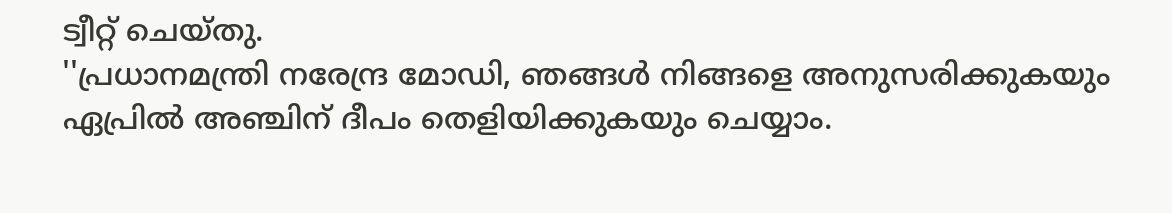ട്വീറ്റ് ചെയ്തു.
''പ്രധാനമന്ത്രി നരേന്ദ്ര മോഡി, ഞങ്ങള്‍ നിങ്ങളെ അനുസരിക്കുകയും ഏപ്രില്‍ അഞ്ചിന് ദീപം തെളിയിക്കുകയും ചെയ്യാം.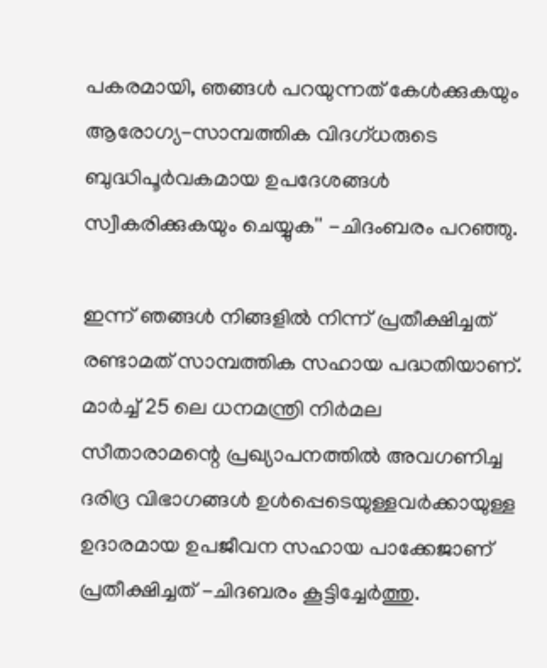പകരമായി, ഞങ്ങള്‍ പറയുന്നത് കേള്‍ക്കുകയും ആരോഗ്യ-സാമ്പത്തിക വിദഗ്ധരുടെ ബുദ്ധിപൂര്‍വകമായ ഉപദേശങ്ങള്‍ സ്വീകരിക്കുകയും ചെയ്യുക'' -ചിദംബരം പറഞ്ഞു.

ഇന്ന് ഞങ്ങള്‍ നിങ്ങളില്‍ നിന്ന് പ്രതീക്ഷിച്ചത് രണ്ടാമത് സാമ്പത്തിക സഹായ പദ്ധതിയാണ്. മാര്‍ച്ച് 25 ലെ ധനമന്ത്രി നിര്‍മല സീതാരാമന്റെ പ്രഖ്യാപനത്തില്‍ അവഗണിച്ച ദരിദ്ര വിഭാഗങ്ങള്‍ ഉള്‍പ്പെടെയുള്ളവര്‍ക്കായുള്ള ഉദാരമായ ഉപജീവന സഹായ പാക്കേജാണ് പ്രതീക്ഷിച്ചത് -ചിദബരം കൂട്ടിച്ചേര്‍ത്തു.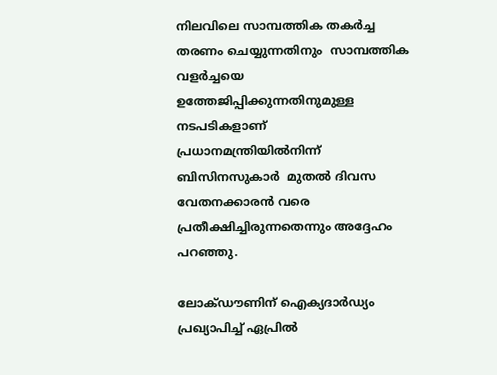നിലവിലെ സാമ്പത്തിക തകര്‍ച്ച  തരണം ചെയ്യുന്നതിനും  സാമ്പത്തിക വളര്‍ച്ചയെ ഉത്തേജിപ്പിക്കുന്നതിനുമുള്ള നടപടികളാണ് പ്രധാനമന്ത്രിയില്‍നിന്ന് ബിസിനസുകാര്‍  മുതല്‍ ദിവസ വേതനക്കാരന്‍ വരെ  പ്രതീക്ഷിച്ചിരുന്നതെന്നും അദ്ദേഹം പറഞ്ഞു.

ലോക്ഡൗണിന് ഐക്യദാര്‍ഡ്യം പ്രഖ്യാപിച്ച് ഏപ്രില്‍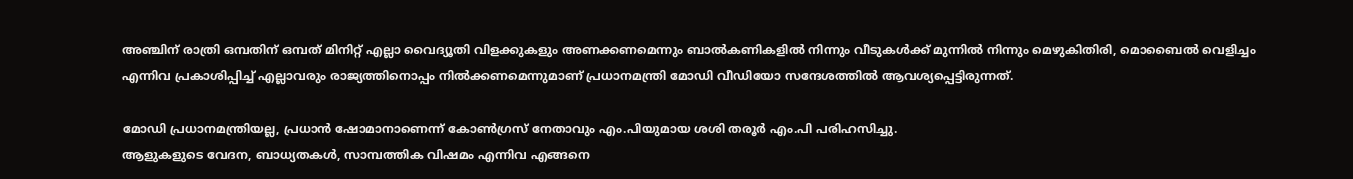അഞ്ചിന് രാത്രി ഒമ്പതിന് ഒമ്പത് മിനിറ്റ് എല്ലാ വൈദ്യൂതി വിളക്കുകളും അണക്കണമെന്നും ബാല്‍കണികളില്‍ നിന്നും വീടുകള്‍ക്ക് മുന്നില്‍ നിന്നും മെഴുകിതിരി, മൊബൈല്‍ വെളിച്ചം എന്നിവ പ്രകാശിപ്പിച്ച് എല്ലാവരും രാജ്യത്തിനൊപ്പം നില്‍ക്കണമെന്നുമാണ് പ്രധാനമന്ത്രി മോഡി വീഡിയോ സന്ദേശത്തില്‍ ആവശ്യപ്പെട്ടിരുന്നത്.

മോഡി പ്രധാനമന്ത്രിയല്ല, പ്രധാന്‍ ഷോമാനാണെന്ന് കോണ്‍ഗ്രസ് നേതാവും എം.പിയുമായ ശശി തരൂര്‍ എം.പി പരിഹസിച്ചു.
ആളുകളുടെ വേദന, ബാധ്യതകള്‍, സാമ്പത്തിക വിഷമം എന്നിവ എങ്ങനെ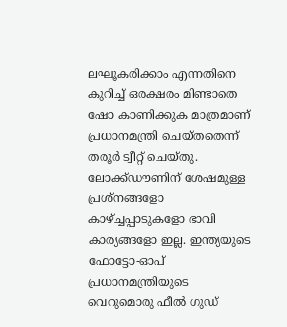ലഘൂകരിക്കാം എന്നതിനെ കുറിച്ച് ഒരക്ഷരം മിണ്ടാതെ ഷോ കാണിക്കുക മാത്രമാണ് പ്രധാനമന്ത്രി ചെയ്തതെന്ന് തരൂര്‍ ട്വീറ്റ് ചെയ്തു. ലോക്ക്ഡൗണിന് ശേഷമുള്ള പ്രശ്‌നങ്ങളോ കാഴ്ച്ചപ്പാടുകളോ ഭാവി കാര്യങ്ങളോ ഇല്ല. ഇന്ത്യയുടെ ഫോട്ടോ-ഓപ് പ്രധാനമന്ത്രിയുടെ വെറുമൊരു ഫീല്‍ ഗുഡ്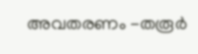അവതരണം -തരൂര്‍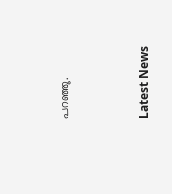പറഞ്ഞു.



Latest News